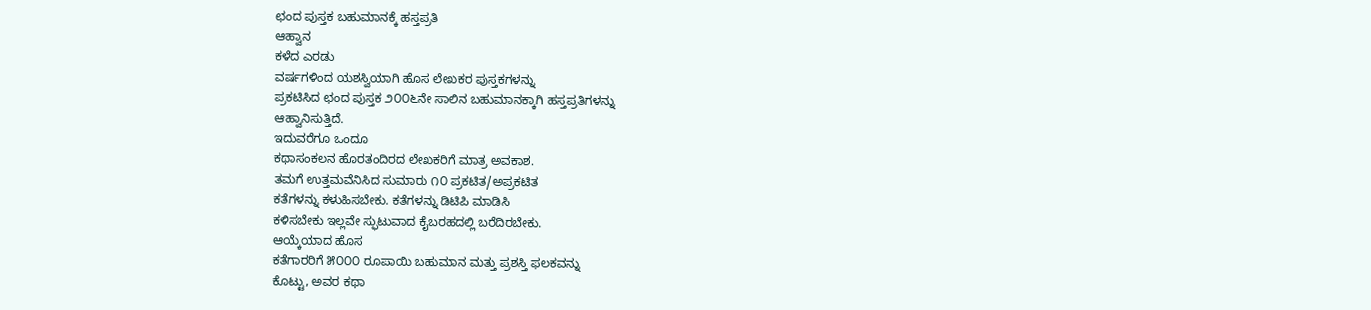ಛಂದ ಪುಸ್ತಕ ಬಹುಮಾನಕ್ಕೆ ಹಸ್ತಪ್ರತಿ
ಆಹ್ವಾನ
ಕಳೆದ ಎರಡು
ವರ್ಷಗಳಿಂದ ಯಶಸ್ವಿಯಾಗಿ ಹೊಸ ಲೇಖಕರ ಪುಸ್ತಕಗಳನ್ನು
ಪ್ರಕಟಿಸಿದ ಛಂದ ಪುಸ್ತಕ ೨೦೦೬ನೇ ಸಾಲಿನ ಬಹುಮಾನಕ್ಕಾಗಿ ಹಸ್ತಪ್ರತಿಗಳನ್ನು
ಆಹ್ವಾನಿಸುತ್ತಿದೆ.
ಇದುವರೆಗೂ ಒಂದೂ
ಕಥಾಸಂಕಲನ ಹೊರತಂದಿರದ ಲೇಖಕರಿಗೆ ಮಾತ್ರ ಅವಕಾಶ.
ತಮಗೆ ಉತ್ತಮವೆನಿಸಿದ ಸುಮಾರು ೧೦ ಪ್ರಕಟಿತ/ಅಪ್ರಕಟಿತ
ಕತೆಗಳನ್ನು ಕಳುಹಿಸಬೇಕು. ಕತೆಗಳನ್ನು ಡಿಟಿಪಿ ಮಾಡಿಸಿ
ಕಳಿಸಬೇಕು ಇಲ್ಲವೇ ಸ್ಫುಟುವಾದ ಕೈಬರಹದಲ್ಲಿ ಬರೆದಿರಬೇಕು.
ಆಯ್ಕೆಯಾದ ಹೊಸ
ಕತೆಗಾರರಿಗೆ ೫೦೦೦ ರೂಪಾಯಿ ಬಹುಮಾನ ಮತ್ತು ಪ್ರಶಸ್ತಿ ಫಲಕವನ್ನು
ಕೊಟ್ಟು, ಅವರ ಕಥಾ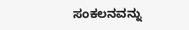ಸಂಕಲನವನ್ನು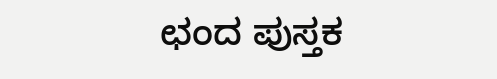ಛಂದ ಪುಸ್ತಕ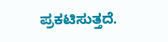ಪ್ರಕಟಿಸುತ್ತದೆ.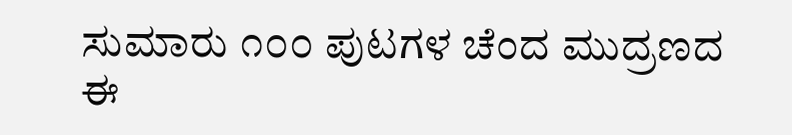ಸುಮಾರು ೧೦೦ ಪುಟಗಳ ಚೆಂದ ಮುದ್ರಣದ ಈ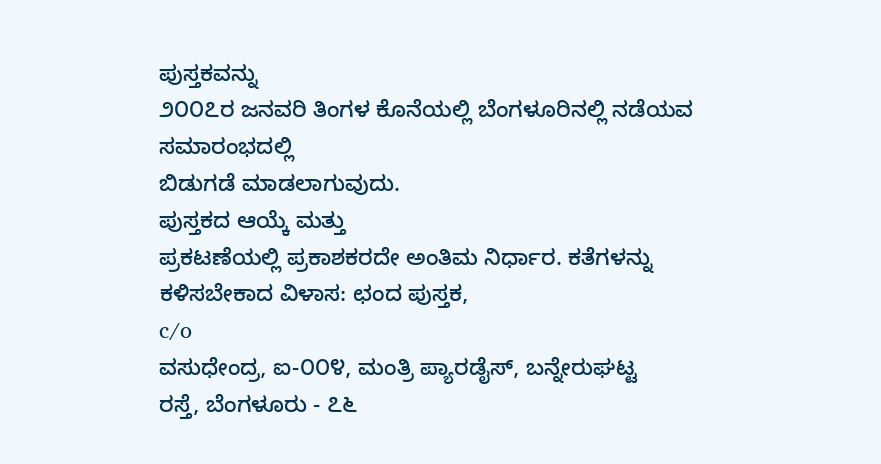ಪುಸ್ತಕವನ್ನು
೨೦೦೭ರ ಜನವರಿ ತಿಂಗಳ ಕೊನೆಯಲ್ಲಿ ಬೆಂಗಳೂರಿನಲ್ಲಿ ನಡೆಯವ ಸಮಾರಂಭದಲ್ಲಿ
ಬಿಡುಗಡೆ ಮಾಡಲಾಗುವುದು.
ಪುಸ್ತಕದ ಆಯ್ಕೆ ಮತ್ತು
ಪ್ರಕಟಣೆಯಲ್ಲಿ ಪ್ರಕಾಶಕರದೇ ಅಂತಿಮ ನಿರ್ಧಾರ. ಕತೆಗಳನ್ನು
ಕಳಿಸಬೇಕಾದ ವಿಳಾಸ: ಛಂದ ಪುಸ್ತಕ,
c/o
ವಸುಧೇಂದ್ರ, ಐ-೦೦೪, ಮಂತ್ರಿ ಪ್ಯಾರಡೈಸ್, ಬನ್ನೇರುಘಟ್ಟ
ರಸ್ತೆ, ಬೆಂಗಳೂರು - ೭೬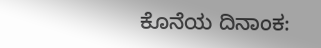ಕೊನೆಯ ದಿನಾಂಕ: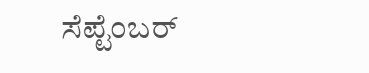ಸೆಪ್ಟೆಂಬರ್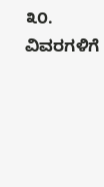೩೦.
ವಿವರಗಳಿಗೆ